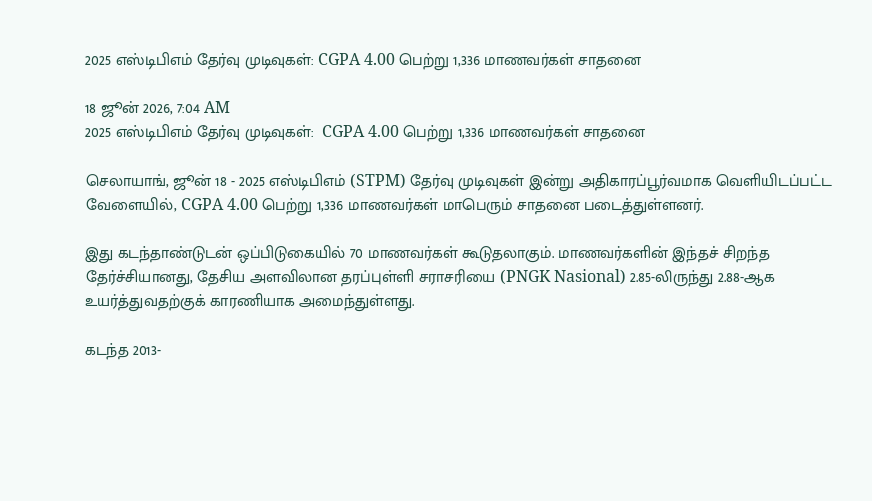2025 எஸ்டிபிஎம் தேர்வு முடிவுகள்: CGPA 4.00 பெற்று 1,336 மாணவர்கள் சாதனை

18 ஜூன் 2026, 7:04 AM
2025 எஸ்டிபிஎம் தேர்வு முடிவுகள்:  CGPA 4.00 பெற்று 1,336 மாணவர்கள் சாதனை

செலாயாங், ஜூன் 18 - 2025 எஸ்டிபிஎம் (STPM) தேர்வு முடிவுகள் இன்று அதிகாரப்பூர்வமாக வெளியிடப்பட்ட வேளையில், CGPA 4.00 பெற்று 1,336 மாணவர்கள் மாபெரும் சாதனை படைத்துள்ளனர்.

இது கடந்தாண்டுடன் ஒப்பிடுகையில் 70 மாணவர்கள் கூடுதலாகும். மாணவர்களின் இந்தச் சிறந்த தேர்ச்சியானது, தேசிய அளவிலான தரப்புள்ளி சராசரியை (PNGK Nasional) 2.85-லிருந்து 2.88-ஆக உயர்த்துவதற்குக் காரணியாக அமைந்துள்ளது.

கடந்த 2013-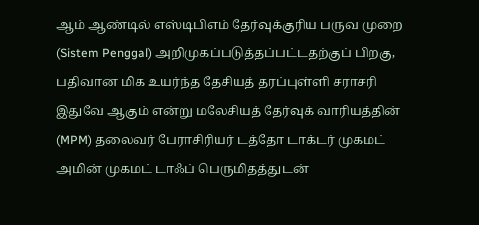ஆம் ஆண்டில் எஸ்டிபிஎம் தேர்வுக்குரிய பருவ முறை (Sistem Penggal) அறிமுகப்படுத்தப்பட்டதற்குப் பிறகு, பதிவான மிக உயர்ந்த தேசியத் தரப்புள்ளி சராசரி இதுவே ஆகும் என்று மலேசியத் தேர்வுக் வாரியத்தின் (MPM) தலைவர் பேராசிரியர் டத்தோ டாக்டர் முகமட் அமின் முகமட் டாஃப் பெருமிதத்துடன்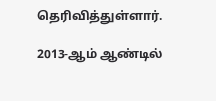தெரிவித்துள்ளார்.

2013-ஆம் ஆண்டில்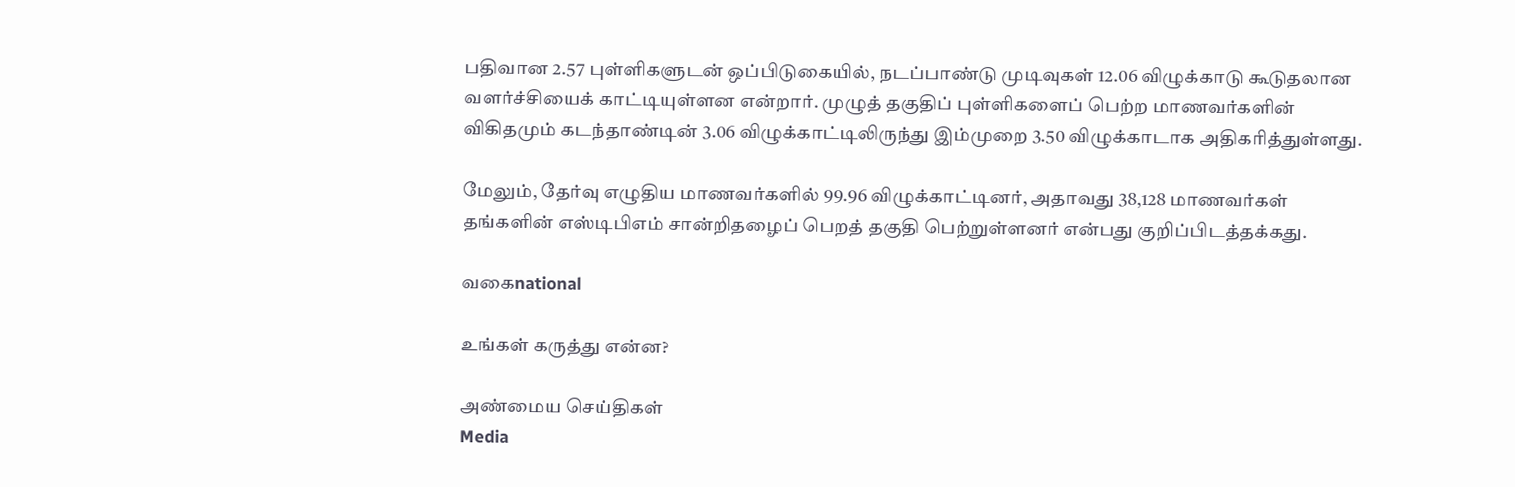பதிவான 2.57 புள்ளிகளுடன் ஒப்பிடுகையில், நடப்பாண்டு முடிவுகள் 12.06 விழுக்காடு கூடுதலான வளர்ச்சியைக் காட்டியுள்ளன என்றார். முழுத் தகுதிப் புள்ளிகளைப் பெற்ற மாணவர்களின் விகிதமும் கடந்தாண்டின் 3.06 விழுக்காட்டிலிருந்து இம்முறை 3.50 விழுக்காடாக அதிகரித்துள்ளது.

மேலும், தேர்வு எழுதிய மாணவர்களில் 99.96 விழுக்காட்டினர், அதாவது 38,128 மாணவர்கள் தங்களின் எஸ்டிபிஎம் சான்றிதழைப் பெறத் தகுதி பெற்றுள்ளனர் என்பது குறிப்பிடத்தக்கது.

வகைnational

உங்கள் கருத்து என்ன?

அண்மைய செய்திகள்
Media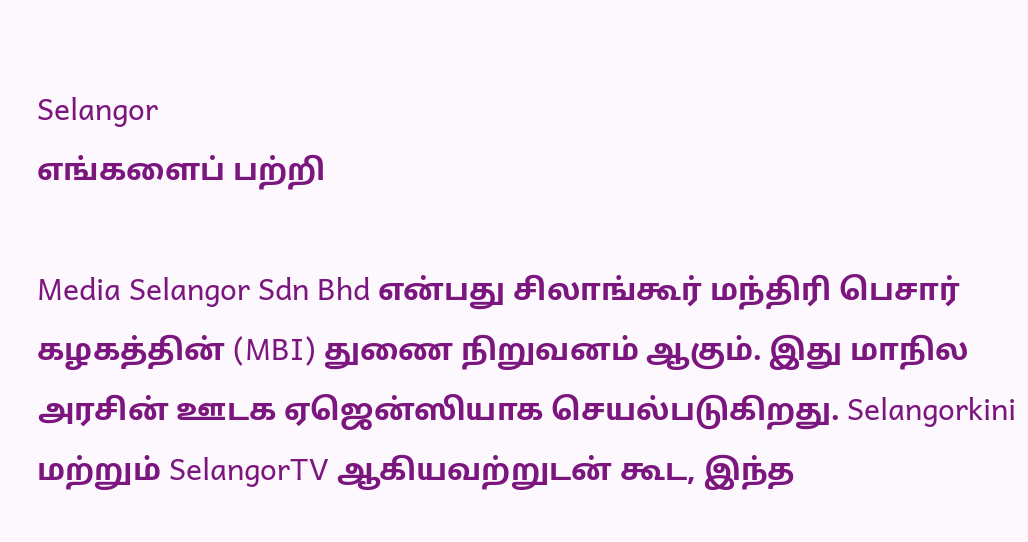Selangor
எங்களைப் பற்றி

Media Selangor Sdn Bhd என்பது சிலாங்கூர் மந்திரி பெசார் கழகத்தின் (MBI) துணை நிறுவனம் ஆகும். இது மாநில அரசின் ஊடக ஏஜென்ஸியாக செயல்படுகிறது. Selangorkini மற்றும் SelangorTV ஆகியவற்றுடன் கூட, இந்த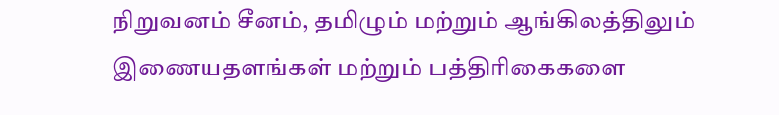நிறுவனம் சீனம், தமிழும் மற்றும் ஆங்கிலத்திலும் இணையதளங்கள் மற்றும் பத்திரிகைகளை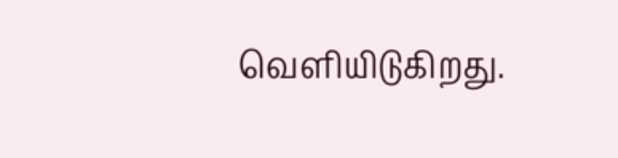வெளியிடுகிறது.